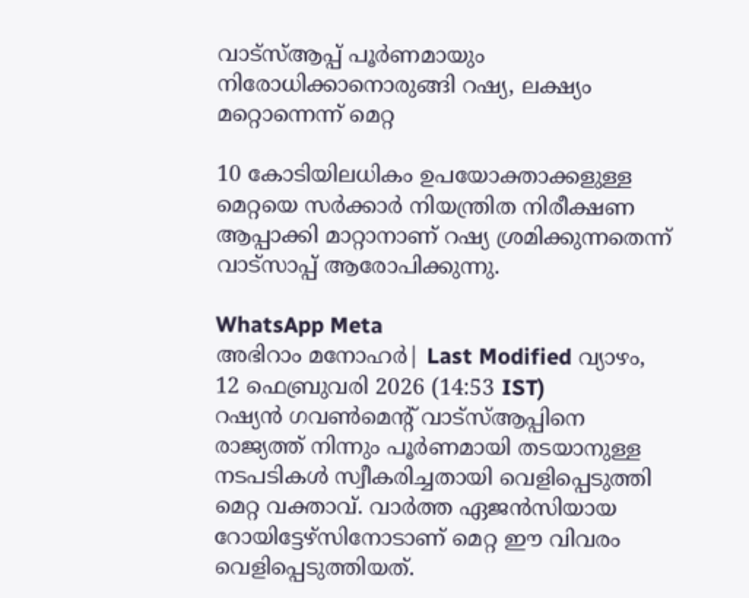വാട്സ്ആപ്പ് പൂർണമായും നിരോധിക്കാനൊരുങ്ങി റഷ്യ, ലക്ഷ്യം മറ്റൊന്നെന്ന് മെറ്റ

10 കോടിയിലധികം ഉപയോക്താക്കളുള്ള മെറ്റയെ സര്‍ക്കാര്‍ നിയന്ത്രിത നിരീക്ഷണ ആപ്പാക്കി മാറ്റാനാണ് റഷ്യ ശ്രമിക്കുന്നതെന്ന് വാട്‌സാപ്പ് ആരോപിക്കുന്നു.

WhatsApp Meta
അഭിറാം മനോഹർ| Last Modified വ്യാഴം, 12 ഫെബ്രുവരി 2026 (14:53 IST)
റഷ്യന്‍ ഗവണ്‍മെന്റ് വാട്‌സ്ആപ്പിനെ രാജ്യത്ത് നിന്നും പൂര്‍ണമായി തടയാനുള്ള നടപടികള്‍ സ്വീകരിച്ചതായി വെളിപ്പെടുത്തി മെറ്റ വക്താവ്. വാര്‍ത്ത ഏജന്‍സിയായ റോയിട്ടേഴ്‌സിനോടാണ് മെറ്റ ഈ വിവരം വെളിപ്പെടുത്തിയത്.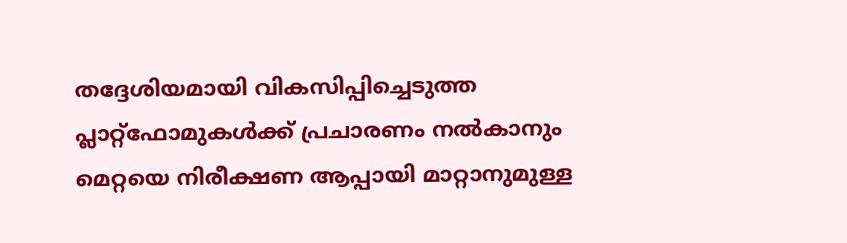തദ്ദേശിയമായി വികസിപ്പിച്ചെടുത്ത പ്ലാറ്റ്‌ഫോമുകള്‍ക്ക് പ്രചാരണം നല്‍കാനും മെറ്റയെ നിരീക്ഷണ ആപ്പായി മാറ്റാനുമുള്ള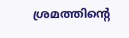ശ്രമത്തിന്റെ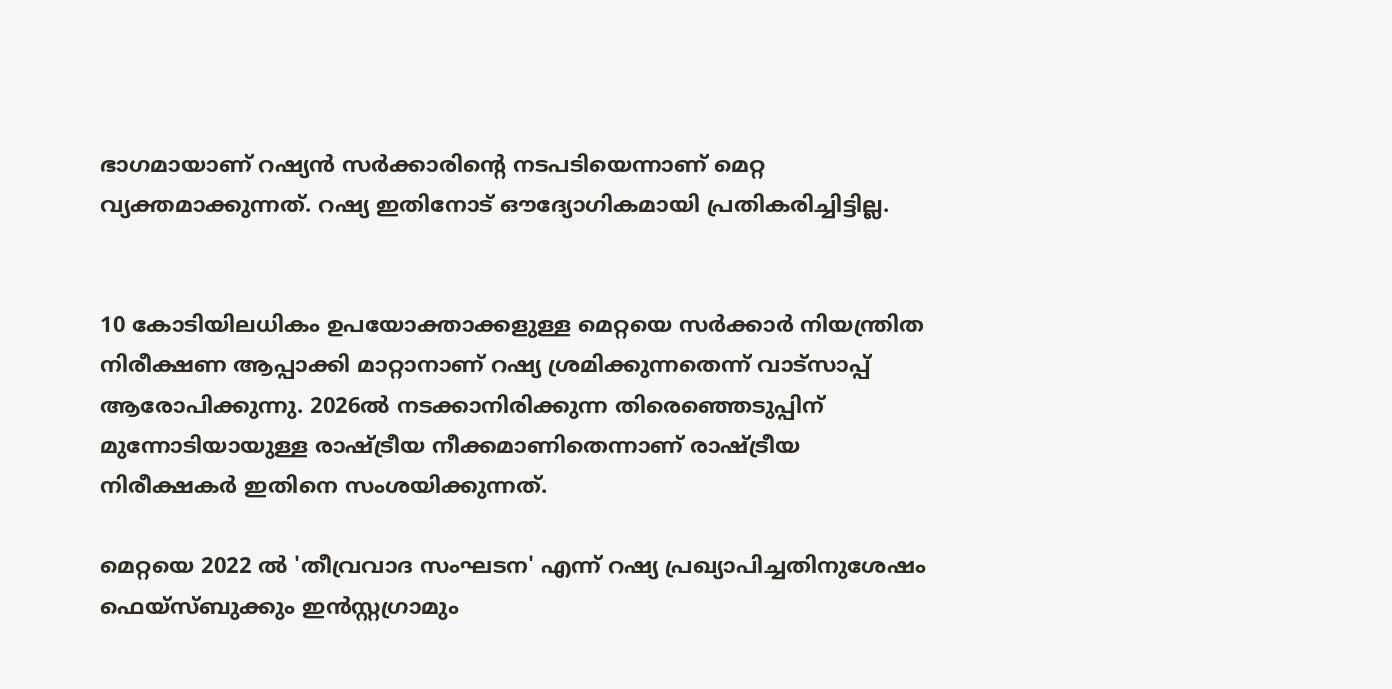ഭാഗമായാണ് റഷ്യന്‍ സര്‍ക്കാരിന്റെ നടപടിയെന്നാണ് മെറ്റ വ്യക്തമാക്കുന്നത്. റഷ്യ ഇതിനോട് ഔദ്യോഗികമായി പ്രതികരിച്ചിട്ടില്ല.


10 കോടിയിലധികം ഉപയോക്താക്കളുള്ള മെറ്റയെ സര്‍ക്കാര്‍ നിയന്ത്രിത നിരീക്ഷണ ആപ്പാക്കി മാറ്റാനാണ് റഷ്യ ശ്രമിക്കുന്നതെന്ന് വാട്‌സാപ്പ് ആരോപിക്കുന്നു. 2026ല്‍ നടക്കാനിരിക്കുന്ന തിരെഞ്ഞെടുപ്പിന് മുന്നോടിയായുള്ള രാഷ്ട്രീയ നീക്കമാണിതെന്നാണ് രാഷ്ട്രീയ നിരീക്ഷകര്‍ ഇതിനെ സംശയിക്കുന്നത്.

മെറ്റയെ 2022 ല്‍ 'തീവ്രവാദ സംഘടന' എന്ന് റഷ്യ പ്രഖ്യാപിച്ചതിനുശേഷം ഫെയ്സ്ബുക്കും ഇന്‍സ്റ്റഗ്രാമും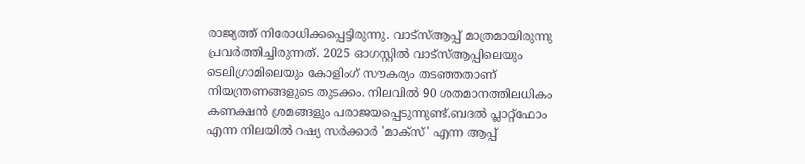രാജ്യത്ത് നിരോധിക്കപ്പെട്ടിരുന്നു. വാട്‌സ്ആപ്പ് മാത്രമായിരുന്നു പ്രവര്‍ത്തിച്ചിരുന്നത്. 2025 ഓഗസ്റ്റില്‍ വാട്‌സ്ആപ്പിലെയും ടെലിഗ്രാമിലെയും കോളിംഗ് സൗകര്യം തടഞ്ഞതാണ് നിയന്ത്രണങ്ങളുടെ തുടക്കം. നിലവില്‍ 90 ശതമാനത്തിലധികം കണക്ഷന്‍ ശ്രമങ്ങളും പരാജയപ്പെടുന്നുണ്ട്.ബദല്‍ പ്ലാറ്റ്‌ഫോം എന്ന നിലയില്‍ റഷ്യ സര്‍ക്കാര്‍ 'മാക്‌സ്' എന്ന ആപ്പ്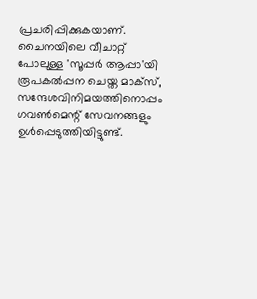പ്രചരിപ്പിക്കുകയാണ്. ചൈനയിലെ വീചാറ്റ് പോലുള്ള 'സൂപ്പര്‍ ആപ്പാ'യി രൂപകല്‍പ്പന ചെയ്ത മാക്‌സ്, സന്ദേശവിനിമയത്തിനൊപ്പം ഗവണ്‍മെന്റ് സേവനങ്ങളും ഉള്‍പ്പെടുത്തിയിട്ടുണ്ട്.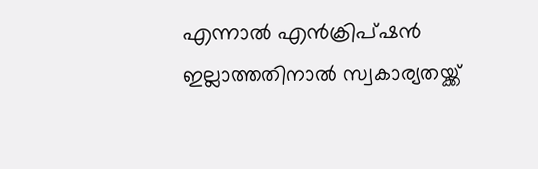എന്നാല്‍ എന്‍ക്രിപ്ഷന്‍ ഇല്ലാത്തതിനാല്‍ സ്വകാര്യതയ്ക്ക്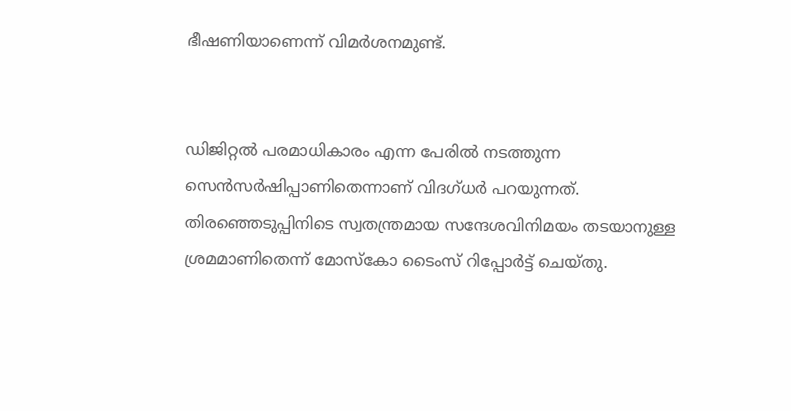ഭീഷണിയാണെന്ന് വിമര്‍ശനമുണ്ട്.


ഡിജിറ്റല്‍ പരമാധികാരം എന്ന പേരില്‍ നടത്തുന്ന സെന്‍സര്‍ഷിപ്പാണിതെന്നാണ് വിദഗ്ധര്‍ പറയുന്നത്. തിരഞ്ഞെടുപ്പിനിടെ സ്വതന്ത്രമായ സന്ദേശവിനിമയം തടയാനുള്ള ശ്രമമാണിതെന്ന് മോസ്‌കോ ടൈംസ് റിപ്പോര്‍ട്ട് ചെയ്തു.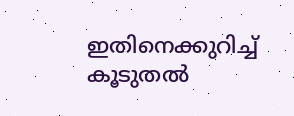ഇതിനെക്കുറിച്ച് കൂടുതല്‍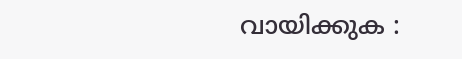വായിക്കുക :